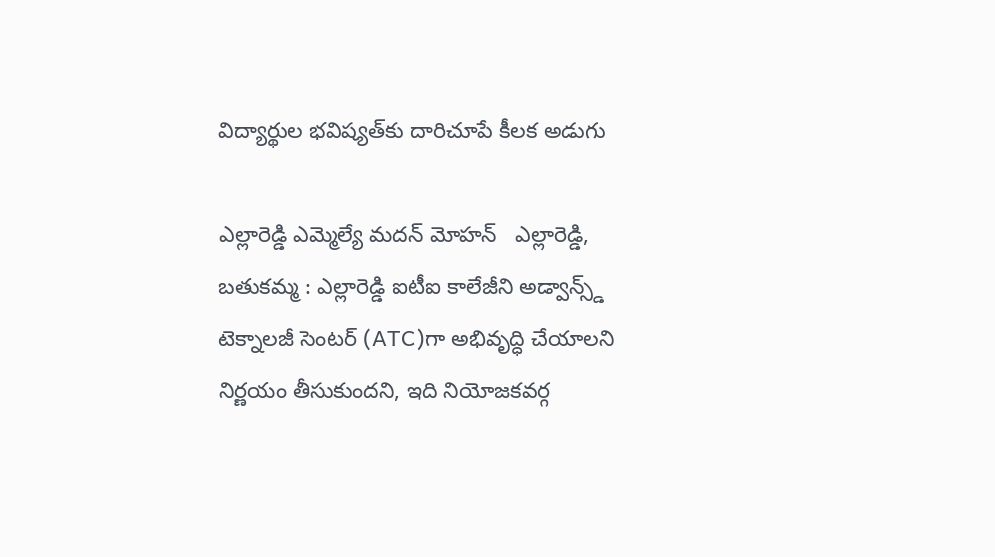విద్యార్థుల భవిష్యత్‌కు దారిచూపే కీలక అడుగు

ఎల్లారెడ్డి ఎమ్మెల్యే మదన్ మోహన్   ఎల్లారెడ్డి, బతుకమ్మ : ఎల్లారెడ్డి ఐటీఐ కాలేజీని అడ్వాన్స్డ్ టెక్నాలజీ సెంటర్ (ATC)గా అభివృద్ధి చేయాలని నిర్ణయం తీసుకుందని, ఇది నియోజకవర్గ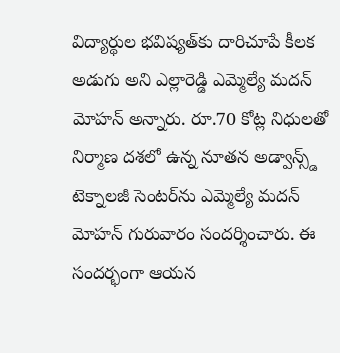విద్యార్థుల భవిష్యత్‌కు దారిచూపే కీలక అడుగు అని ఎల్లారెడ్డి ఎమ్మెల్యే మదన్ మోహన్ అన్నారు. రూ.70 కోట్ల నిధులతో నిర్మాణ దశలో ఉన్న నూతన అడ్వాన్స్డ్ టెక్నాలజీ సెంటర్‌ను ఎమ్మెల్యే మదన్ మోహన్ గురువారం సందర్శించారు. ఈ సందర్భంగా ఆయన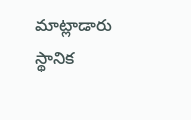మాట్లాడారు స్థానిక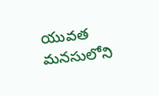యువత మనసులోని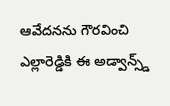ఆవేదనను గౌరవించి ఎల్లారెడ్డికి ఈ అడ్వాన్స్డ్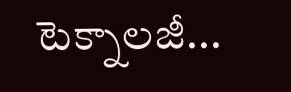టెక్నాలజీ...